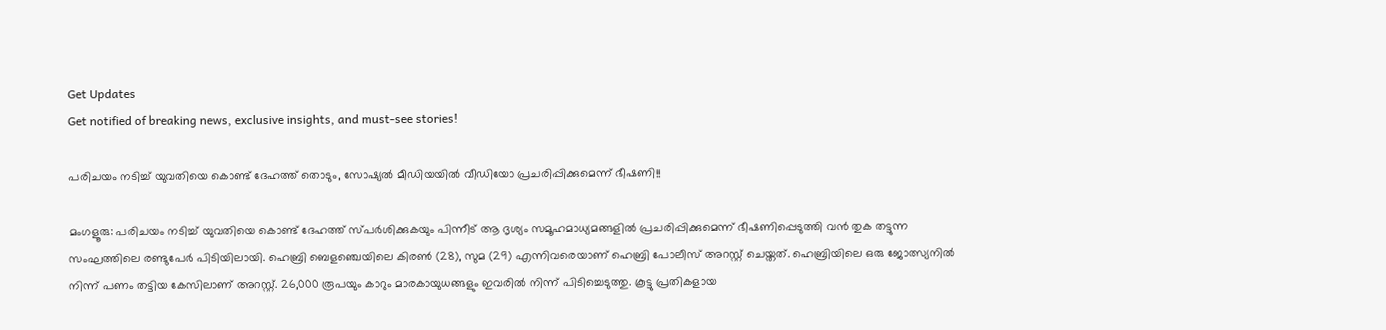Get Updates
Get notified of breaking news, exclusive insights, and must-see stories!

പരിചയം നടിച്ച് യുവതിയെ കൊണ്ട് ദേഹത്ത് തൊടും, സോഷ്യൽ മീഡിയയിൽ വീഡിയോ പ്രചരിപ്പിക്കുമെന്ന് ഭീഷണി!!

മംഗളൂരു: പരിചയം നടിച്ച് യുവതിയെ കൊണ്ട് ദേഹത്ത് സ്പര്‍ശിക്കുകയും പിന്നീട് ആ ദൃശ്യം സമൂഹമാധ്യമങ്ങളില്‍ പ്രചരിപ്പിക്കുമെന്ന് ഭീഷണിപ്പെടുത്തി വന്‍ തുക തട്ടുന്ന സംഘത്തിലെ രണ്ടുപേര്‍ പിടിയിലായി. ഹെബ്രി ബെളഞ്ചെയിലെ കിരണ്‍ (28), സുമ (29) എന്നിവരെയാണ് ഹെബ്രി പോലീസ് അറസ്റ്റ് ചെയ്തത്. ഹെബ്രിയിലെ ഒരു ജോത്സ്യനില്‍ നിന്ന് പണം തട്ടിയ കേസിലാണ് അറസ്റ്റ്. 26,000 രൂപയും കാറും മാരകായുധങ്ങളും ഇവരില്‍ നിന്ന് പിടിച്ചെടുത്തു. കൂട്ടു പ്രതികളായ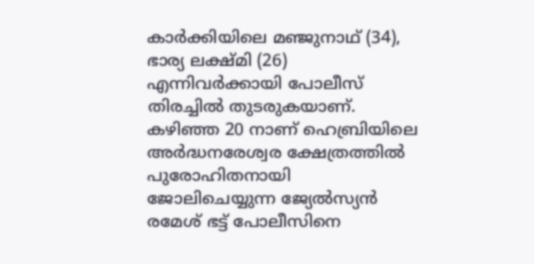കാര്‍ക്കിയിലെ മഞ്ജുനാഥ് (34), ഭാര്യ ലക്ഷ്മി (26) എന്നിവര്‍ക്കായി പോലീസ് തിരച്ചില്‍ തുടരുകയാണ്. കഴിഞ്ഞ 20 നാണ് ഹെബ്രിയിലെ അര്‍ദ്ധനരേശ്വര ക്ഷേത്രത്തില്‍ പുരോഹിതനായി ജോലിചെയ്യുന്ന ജ്യേല്‍സ്യന്‍ രമേശ് ഭട്ട് പോലീസിനെ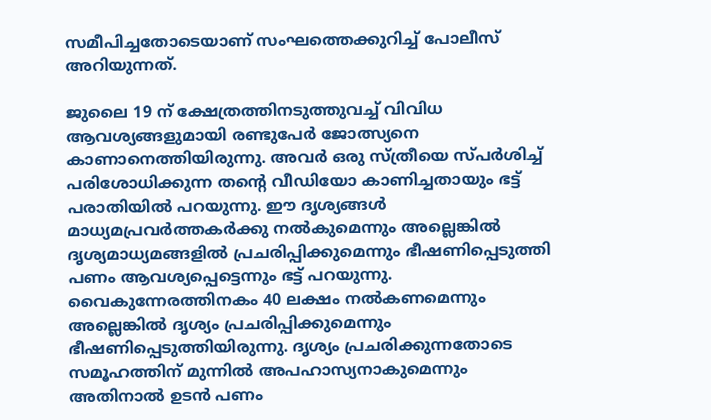സമീപിച്ചതോടെയാണ് സംഘത്തെക്കുറിച്ച് പോലീസ് അറിയുന്നത്.

ജുലൈ 19 ന് ക്ഷേത്രത്തിനടുത്തുവച്ച് വിവിധ ആവശ്യങ്ങളുമായി രണ്ടുപേര്‍ ജോത്സ്യനെ കാണാനെത്തിയിരുന്നു. അവര്‍ ഒരു സ്ത്രീയെ സ്പര്‍ശിച്ച് പരിശോധിക്കുന്ന തന്റെ വീഡിയോ കാണിച്ചതായും ഭട്ട് പരാതിയില്‍ പറയുന്നു. ഈ ദൃശ്യങ്ങള്‍ മാധ്യമപ്രവര്‍ത്തകര്‍ക്കു നല്‍കുമെന്നും അല്ലെങ്കില്‍ ദൃശ്യമാധ്യമങ്ങളില്‍ പ്രചരിപ്പിക്കുമെന്നും ഭീഷണിപ്പെടുത്തി പണം ആവശ്യപ്പെട്ടെന്നും ഭട്ട് പറയുന്നു. വൈകുന്നേരത്തിനകം 40 ലക്ഷം നല്‍കണമെന്നും അല്ലെങ്കില്‍ ദൃശ്യം പ്രചരിപ്പിക്കുമെന്നും ഭീഷണിപ്പെടുത്തിയിരുന്നു. ദൃശ്യം പ്രചരിക്കുന്നതോടെ സമൂഹത്തിന് മുന്നില്‍ അപഹാസ്യനാകുമെന്നും അതിനാല്‍ ഉടന്‍ പണം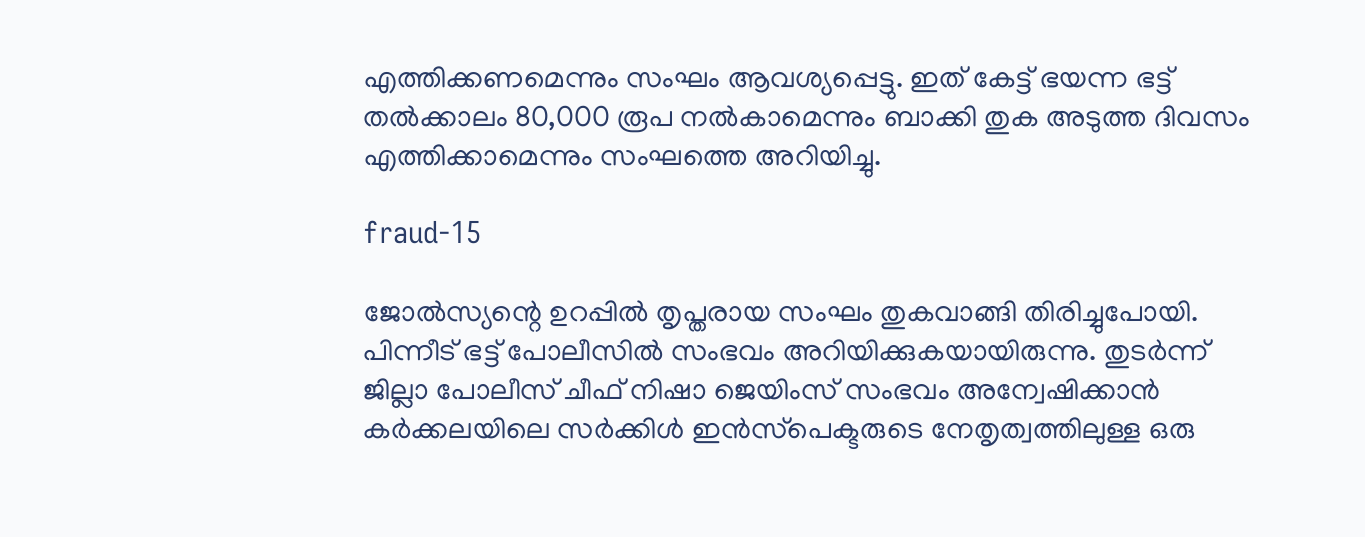എത്തിക്കണമെന്നും സംഘം ആവശ്യപ്പെട്ടു. ഇത് കേട്ട് ഭയന്ന ഭട്ട് തല്‍ക്കാലം 80,000 രൂപ നല്‍കാമെന്നും ബാക്കി തുക അടുത്ത ദിവസം എത്തിക്കാമെന്നും സംഘത്തെ അറിയിച്ചു.

fraud-15

ജോല്‍സ്യന്റെ ഉറപ്പില്‍ തൃപ്തരായ സംഘം തുകവാങ്ങി തിരിച്ചുപോയി. പിന്നീട് ഭട്ട് പോലീസില്‍ സംഭവം അറിയിക്കുകയായിരുന്നു. തുടര്‍ന്ന് ജില്ലാ പോലീസ് ചീഫ് നിഷാ ജെയിംസ് സംഭവം അന്വേഷിക്കാന്‍ കര്‍ക്കലയിലെ സര്‍ക്കിള്‍ ഇന്‍സ്‌പെക്ടരുടെ നേതൃത്വത്തിലുള്ള ഒരു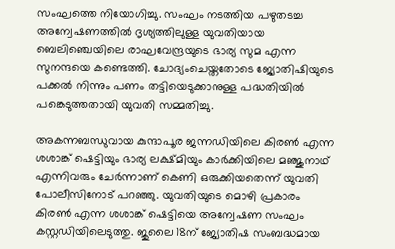സംഘത്തെ നിയോഗിച്ചു. സംഘം നടത്തിയ പഴുതടച്ച അന്വേഷണത്തില്‍ ദൃശ്യത്തിലുള്ള യുവതിയായ ബെലിഞ്ചെയിലെ രാഘവേന്ദ്രയുടെ ഭാര്യ സുമ എന്ന സുനന്ദയെ കണ്ടെത്തി. ചോദ്യംചെയ്തതോടെ ജ്യോതിഷിയുടെ പക്കല്‍ നിന്നും പണം തട്ടിയെടുക്കാനുള്ള പദ്ധതിയില്‍ പങ്കെടുത്തതായി യുവതി സമ്മതിച്ചു.

അകന്നബന്ധുവായ കുന്ദാപൂര ജന്നഡിയിലെ കിരണ്‍ എന്ന ശശാങ്ക് ഷെട്ടിയും ഭാര്യ ലക്ഷ്മിയും കാര്‍ക്കിയിലെ മഞ്ജുനാഥ് എന്നിവരും ചേര്‍ന്നാണ് കെണി ഒരുക്കിയതെന്ന് യുവതി പോലീസിനോട് പറഞ്ഞു. യുവതിയുടെ മൊഴി പ്രകാരം കിരണ്‍ എന്ന ശശാങ്ക് ഷെട്ടിയെ അന്വേഷണ സംഘം കസ്റ്റഡിയിലെടുത്തു. ജുലൈ 18ന് ജ്യോതിഷ സംബദ്ധമായ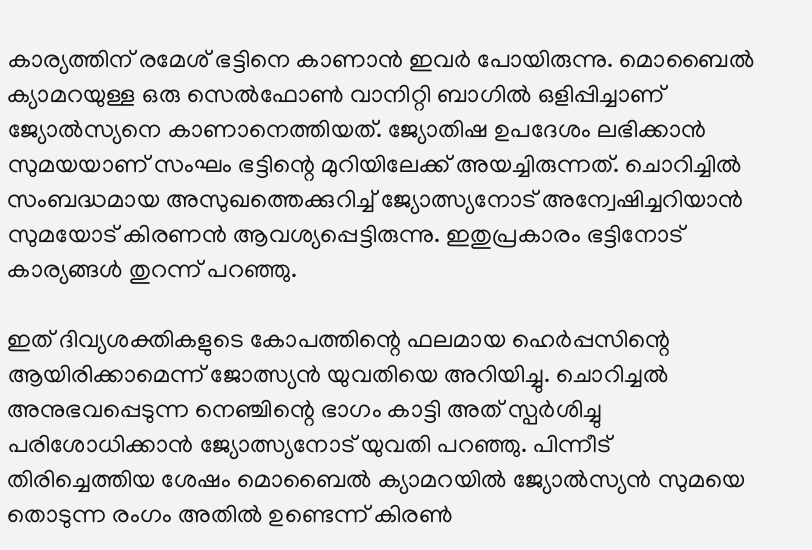കാര്യത്തിന് രമേശ് ഭട്ടിനെ കാണാന്‍ ഇവര്‍ പോയിരുന്നു. മൊബൈല്‍ ക്യാമറയുള്ള ഒരു സെല്‍ഫോണ്‍ വാനിറ്റി ബാഗില്‍ ഒളിപ്പിച്ചാണ് ജ്യോല്‍സ്യനെ കാണാനെത്തിയത്. ജ്യോതിഷ ഉപദേശം ലഭിക്കാന്‍ സുമയയാണ് സംഘം ഭട്ടിന്റെ മുറിയിലേക്ക് അയച്ചിരുന്നത്. ചൊറിച്ചില്‍ സംബദ്ധമായ അസുഖത്തെക്കുറിച്ച് ജ്യോത്സ്യനോട് അന്വേഷിച്ചറിയാന്‍ സുമയോട് കിരണന്‍ ആവശ്യപ്പെട്ടിരുന്നു. ഇതുപ്രകാരം ഭട്ടിനോട് കാര്യങ്ങള്‍ തുറന്ന് പറഞ്ഞു.

ഇത് ദിവ്യശക്തികളുടെ കോപത്തിന്റെ ഫലമായ ഹെര്‍പ്പസിന്റെ ആയിരിക്കാമെന്ന് ജോത്സ്യന്‍ യുവതിയെ അറിയിച്ചു. ചൊറിച്ചല്‍ അനുഭവപ്പെടുന്ന നെഞ്ചിന്റെ ഭാഗം കാട്ടി അത് സ്പര്‍ശിച്ചു പരിശോധിക്കാന്‍ ജ്യോത്സ്യനോട് യുവതി പറഞ്ഞു. പിന്നീട് തിരിച്ചെത്തിയ ശേഷം മൊബൈല്‍ ക്യാമറയില്‍ ജ്യോല്‍സ്യന്‍ സുമയെ തൊടുന്ന രംഗം അതില്‍ ഉണ്ടെന്ന് കിരണ്‍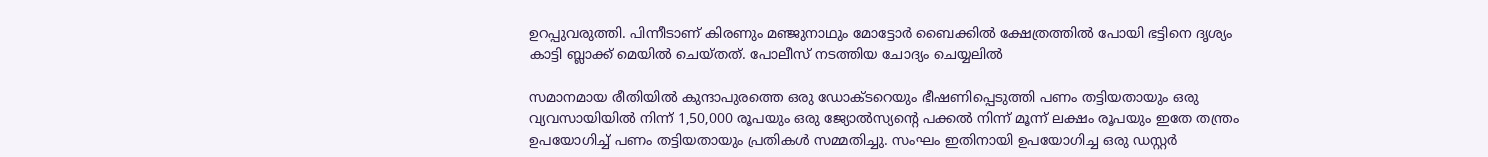ഉറപ്പുവരുത്തി. പിന്നീടാണ് കിരണും മഞ്ജുനാഥും മോട്ടോര്‍ ബൈക്കില്‍ ക്ഷേത്രത്തില്‍ പോയി ഭട്ടിനെ ദൃശ്യം കാട്ടി ബ്ലാക്ക് മെയില്‍ ചെയ്തത്. പോലീസ് നടത്തിയ ചോദ്യം ചെയ്യലില്‍

സമാനമായ രീതിയില്‍ കുന്ദാപുരത്തെ ഒരു ഡോക്ടറെയും ഭീഷണിപ്പെടുത്തി പണം തട്ടിയതായും ഒരു വ്യവസായിയില്‍ നിന്ന് 1,50,000 രൂപയും ഒരു ജ്യോല്‍സ്യന്റെ പക്കല്‍ നിന്ന് മൂന്ന് ലക്ഷം രൂപയും ഇതേ തന്ത്രം ഉപയോഗിച്ച് പണം തട്ടിയതായും പ്രതികള്‍ സമ്മതിച്ചു. സംഘം ഇതിനായി ഉപയോഗിച്ച ഒരു ഡസ്റ്റര്‍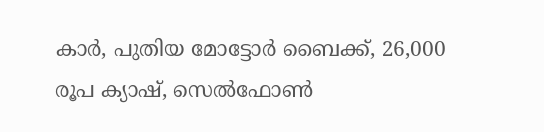കാര്‍, പുതിയ മോട്ടോര്‍ ബൈക്ക്, 26,000 രൂപ ക്യാഷ്, സെല്‍ഫോണ്‍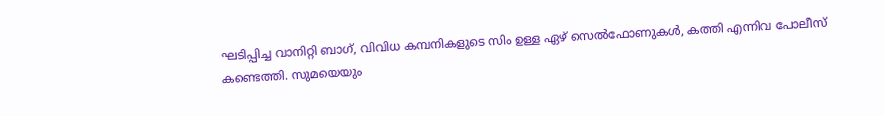ഘടിപ്പിച്ച വാനിറ്റി ബാഗ്, വിവിധ കമ്പനികളുടെ സിം ഉള്ള ഏഴ് സെല്‍ഫോണുകള്‍, കത്തി എന്നിവ പോലീസ് കണ്ടെത്തി. സുമയെയും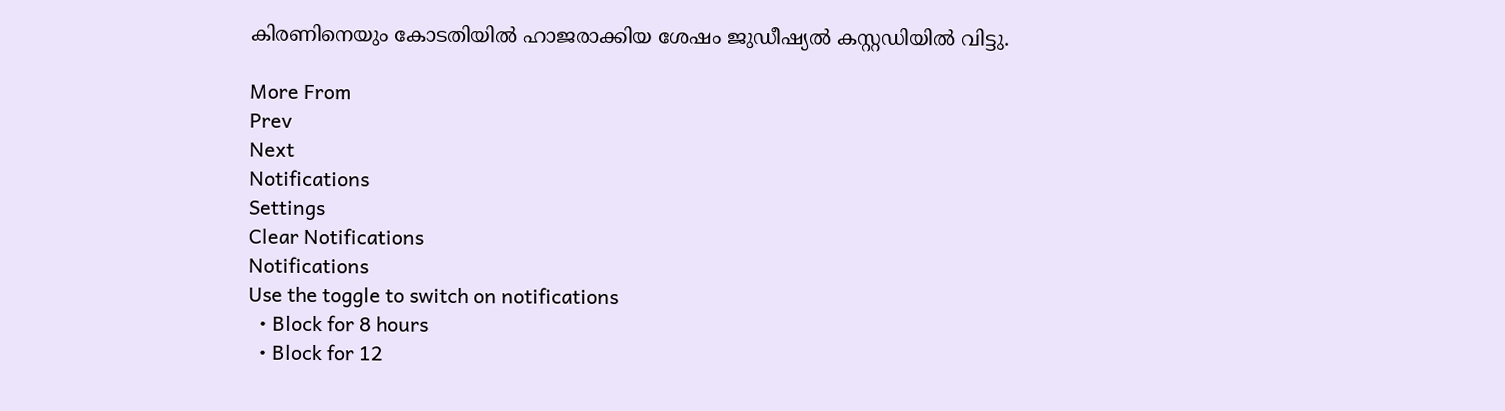കിരണിനെയും കോടതിയില്‍ ഹാജരാക്കിയ ശേഷം ജുഡീഷ്യല്‍ കസ്റ്റഡിയില്‍ വിട്ടു.

More From
Prev
Next
Notifications
Settings
Clear Notifications
Notifications
Use the toggle to switch on notifications
  • Block for 8 hours
  • Block for 12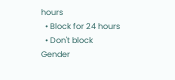hours
  • Block for 24 hours
  • Don't block
Gender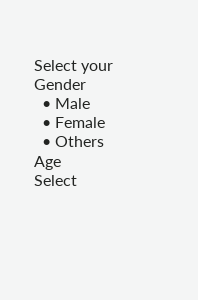Select your Gender
  • Male
  • Female
  • Others
Age
Select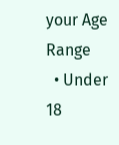your Age Range
  • Under 18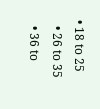• 18 to 25
  • 26 to 35
  • 36 to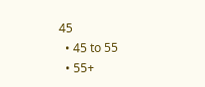45
  • 45 to 55
  • 55+